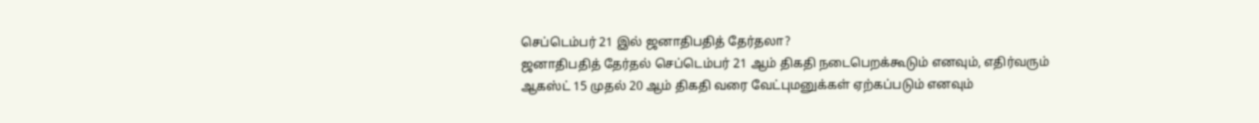செப்டெம்பர் 21 இல் ஜனாதிபதித் தேர்தலா?
ஜனாதிபதித் தேர்தல் செப்டெம்பர் 21 ஆம் திகதி நடைபெறக்கூடும் எனவும், எதிர்வரும் ஆகஸ்ட் 15 முதல் 20 ஆம் திகதி வரை வேட்புமனுக்கள் ஏற்கப்படும் எனவும்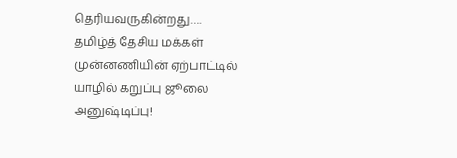தெரியவருகின்றது….
தமிழ்த் தேசிய மக்கள் முன்னணியின் ஏற்பாட்டில் யாழில் கறுப்பு ஜூலை அனுஷ்டிப்பு!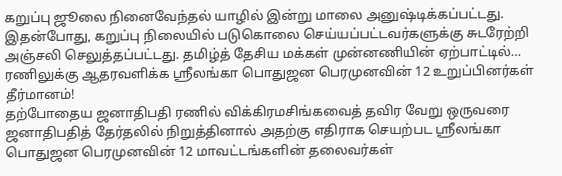கறுப்பு ஜூலை நினைவேந்தல் யாழில் இன்று மாலை அனுஷ்டிக்கப்பட்டது. இதன்போது, கறுப்பு நிலையில் படுகொலை செய்யப்பட்டவர்களுக்கு சுடரேற்றி அஞ்சலி செலுத்தப்பட்டது. தமிழ்த் தேசிய மக்கள் முன்னணியின் ஏற்பாட்டில்…
ரணிலுக்கு ஆதரவளிக்க ஸ்ரீலங்கா பொதுஜன பெரமுனவின் 12 உறுப்பினர்கள் தீர்மானம்!
தற்போதைய ஜனாதிபதி ரணில் விக்கிரமசிங்கவைத் தவிர வேறு ஒருவரை ஜனாதிபதித் தேர்தலில் நிறுத்தினால் அதற்கு எதிராக செயற்பட ஸ்ரீலங்கா பொதுஜன பெரமுனவின் 12 மாவட்டங்களின் தலைவர்கள்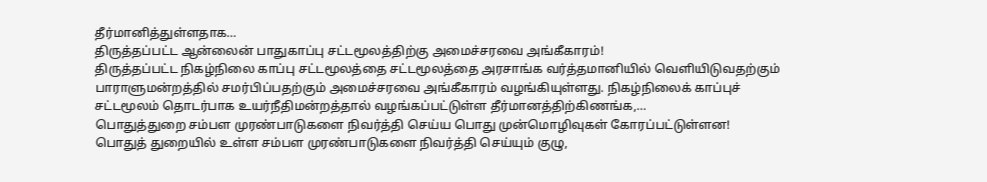தீர்மானித்துள்ளதாக…
திருத்தப்பட்ட ஆன்லைன் பாதுகாப்பு சட்டமூலத்திற்கு அமைச்சரவை அங்கீகாரம்!
திருத்தப்பட்ட நிகழ்நிலை காப்பு சட்டமூலத்தை சட்டமூலத்தை அரசாங்க வர்த்தமானியில் வெளியிடுவதற்கும் பாராளுமன்றத்தில் சமர்பிப்பதற்கும் அமைச்சரவை அங்கீகாரம் வழங்கியுள்ளது. நிகழ்நிலைக் காப்புச் சட்டமூலம் தொடர்பாக உயர்நீதிமன்றத்தால் வழங்கப்பட்டுள்ள தீர்மானத்திற்கிணங்க,…
பொதுத்துறை சம்பள முரண்பாடுகளை நிவர்த்தி செய்ய பொது முன்மொழிவுகள் கோரப்பட்டுள்ளன!
பொதுத் துறையில் உள்ள சம்பள முரண்பாடுகளை நிவர்த்தி செய்யும் குழு,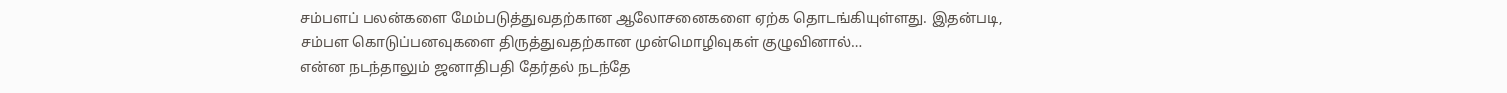சம்பளப் பலன்களை மேம்படுத்துவதற்கான ஆலோசனைகளை ஏற்க தொடங்கியுள்ளது. இதன்படி, சம்பள கொடுப்பனவுகளை திருத்துவதற்கான முன்மொழிவுகள் குழுவினால்…
என்ன நடந்தாலும் ஜனாதிபதி தேர்தல் நடந்தே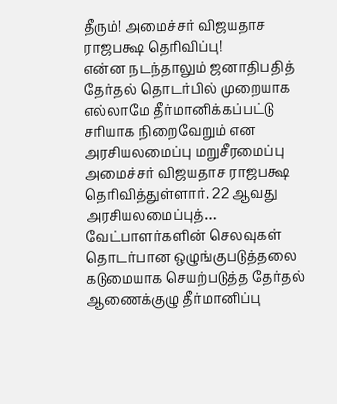தீரும்! அமைச்சர் விஜயதாச ராஜபக்ஷ தெரிவிப்பு!
என்ன நடந்தாலும் ஜனாதிபதித் தேர்தல் தொடர்பில் முறையாக எல்லாமே தீர்மானிக்கப்பட்டு சரியாக நிறைவேறும் என அரசியலமைப்பு மறுசீரமைப்பு அமைச்சர் விஜயதாச ராஜபக்ஷ தெரிவித்துள்ளார். 22 ஆவது அரசியலமைப்புத்…
வேட்பாளர்களின் செலவுகள் தொடர்பான ஒழுங்குபடுத்தலை கடுமையாக செயற்படுத்த தேர்தல் ஆணைக்குழு தீர்மானிப்பு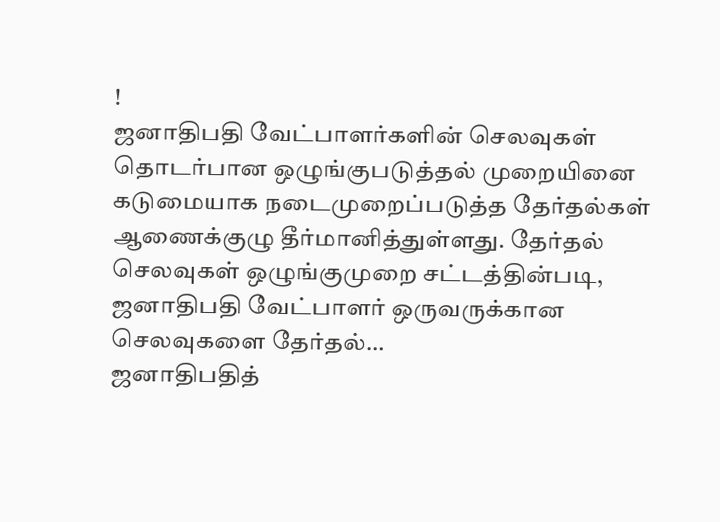!
ஜனாதிபதி வேட்பாளர்களின் செலவுகள் தொடர்பான ஒழுங்குபடுத்தல் முறையினை கடுமையாக நடைமுறைப்படுத்த தேர்தல்கள் ஆணைக்குழு தீர்மானித்துள்ளது. தேர்தல் செலவுகள் ஒழுங்குமுறை சட்டத்தின்படி, ஜனாதிபதி வேட்பாளர் ஒருவருக்கான செலவுகளை தேர்தல்…
ஜனாதிபதித்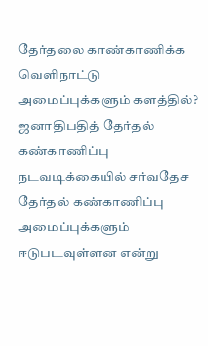தேர்தலை காண்காணிக்க வெளிநாட்டு அமைப்புக்களும் களத்தில்?
ஜனாதிபதித் தேர்தல் கண்காணிப்பு நடவடிக்கையில் சர்வதேச தேர்தல் கண்காணிப்பு அமைப்புக்களும் ஈடுபடவுள்ளன என்று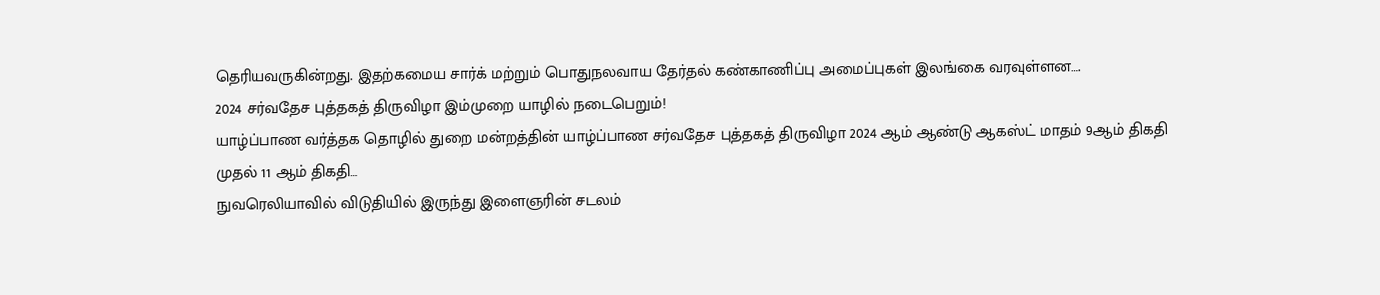தெரியவருகின்றது. இதற்கமைய சார்க் மற்றும் பொதுநலவாய தேர்தல் கண்காணிப்பு அமைப்புகள் இலங்கை வரவுள்ளன….
2024 சர்வதேச புத்தகத் திருவிழா இம்முறை யாழில் நடைபெறும்!
யாழ்ப்பாண வர்த்தக தொழில் துறை மன்றத்தின் யாழ்ப்பாண சர்வதேச புத்தகத் திருவிழா 2024 ஆம் ஆண்டு ஆகஸ்ட் மாதம் 9ஆம் திகதி முதல் 11 ஆம் திகதி…
நுவரெலியாவில் விடுதியில் இருந்து இளைஞரின் சடலம்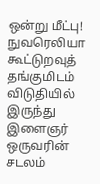ஒன்று மீட்பு!
நுவரெலியா கூட்டுறவுத் தங்குமிடம் விடுதியில் இருந்து இளைஞர் ஒருவரின் சடலம்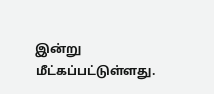இன்று மீட்கப்பட்டுள்ளது.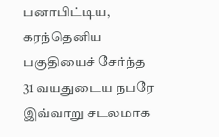பனாபிட்டிய, கரந்தெனிய பகுதியைச் சேர்ந்த 31 வயதுடைய நபரே இவ்வாறு சடலமாக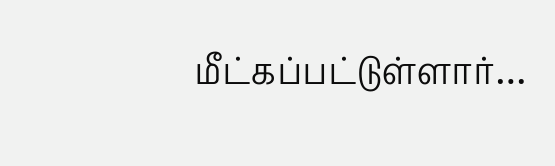மீட்கப்பட்டுள்ளார்…